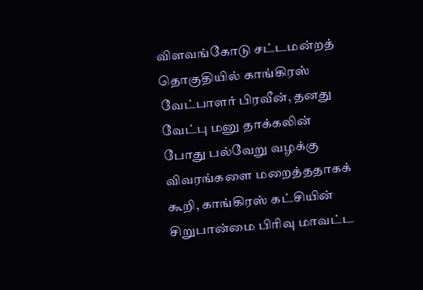விளவங்கோடு சட்டமன்றத் தொகுதியில் காங்கிரஸ் வேட்பாளர் பிரவீன், தனது வேட்பு மனு தாக்கலின் போது பல்வேறு வழக்கு விவரங்களை மறைத்ததாகக் கூறி, காங்கிரஸ் கட்சியின் சிறுபான்மை பிரிவு மாவட்ட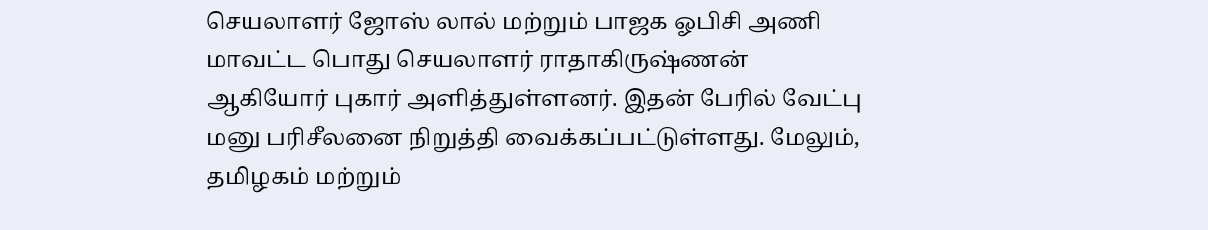செயலாளர் ஜோஸ் லால் மற்றும் பாஜக ஓபிசி அணி மாவட்ட பொது செயலாளர் ராதாகிருஷ்ணன் ஆகியோர் புகார் அளித்துள்ளனர். இதன் பேரில் வேட்பு மனு பரிசீலனை நிறுத்தி வைக்கப்பட்டுள்ளது. மேலும், தமிழகம் மற்றும்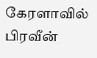கேரளாவில் பிரவீன்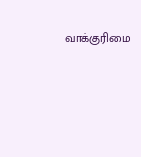வாக்குரிமை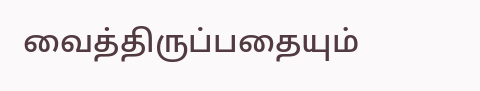வைத்திருப்பதையும்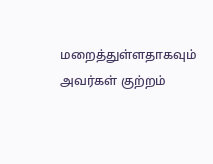மறைத்துள்ளதாகவும் அவர்கள் குற்றம்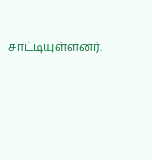சாட்டியுள்ளனர்.